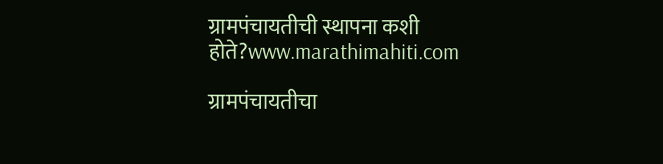ग्रामपंचायतीची स्थापना कशी होते?www.marathimahiti.com

ग्रामपंचायतीचा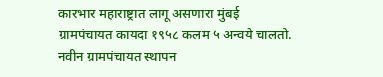कारभार महाराष्ट्रात लागू असणारा मुंबई ग्रामपंचायत कायदा १९५८ कलम ५ अन्वये चालतो. नवीन ग्रामपंचायत स्थापन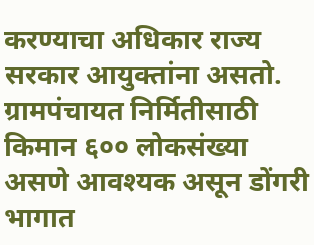करण्याचा अधिकार राज्य सरकार आयुक्तांना असतो. ग्रामपंचायत निर्मितीसाठी किमान ६०० लोकसंख्या असणे आवश्यक असून डोंगरी भागात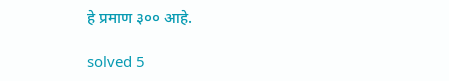हे प्रमाण ३०० आहे.

solved 5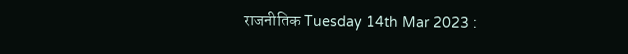राजनीतिक Tuesday 14th Mar 2023 :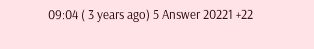09:04 ( 3 years ago) 5 Answer 20221 +22